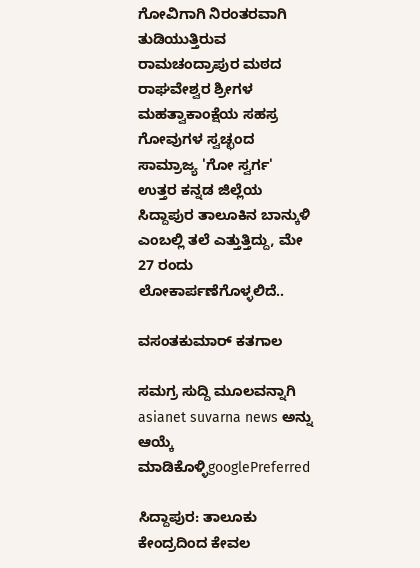ಗೋವಿಗಾಗಿ ನಿರಂತರವಾಗಿ ತುಡಿಯುತ್ತಿರುವ ರಾಮಚಂದ್ರಾಪುರ ಮಠದ ರಾಘವೇಶ್ವರ ಶ್ರೀಗಳ ಮಹತ್ವಾಕಾಂಕ್ಷೆಯ ಸಹಸ್ರ ಗೋವುಗಳ ಸ್ವಚ್ಛಂದ ಸಾಮ್ರಾಜ್ಯ 'ಗೋ ಸ್ವರ್ಗ' ಉತ್ತರ ಕನ್ನಡ ಜಿಲ್ಲೆಯ ಸಿದ್ದಾಪುರ ತಾಲೂಕಿನ ಬಾನ್ಕುಳಿ ಎಂಬಲ್ಲಿ ತಲೆ ಎತ್ತುತ್ತಿದ್ದು, ಮೇ 27 ರಂದು ಲೋಕಾರ್ಪಣೆಗೊಳ್ಳಲಿದೆ..

ವಸಂತಕುಮಾರ್ ಕತಗಾಲ

ಸಮಗ್ರ ಸುದ್ದಿ ಮೂಲವನ್ನಾಗಿ asianet suvarna news ಅನ್ನು ಆಯ್ಕೆ ಮಾಡಿಕೊಳ್ಳಿgooglePreferred

ಸಿದ್ದಾಪುರ: ತಾಲೂಕು ಕೇಂದ್ರದಿಂದ ಕೇವಲ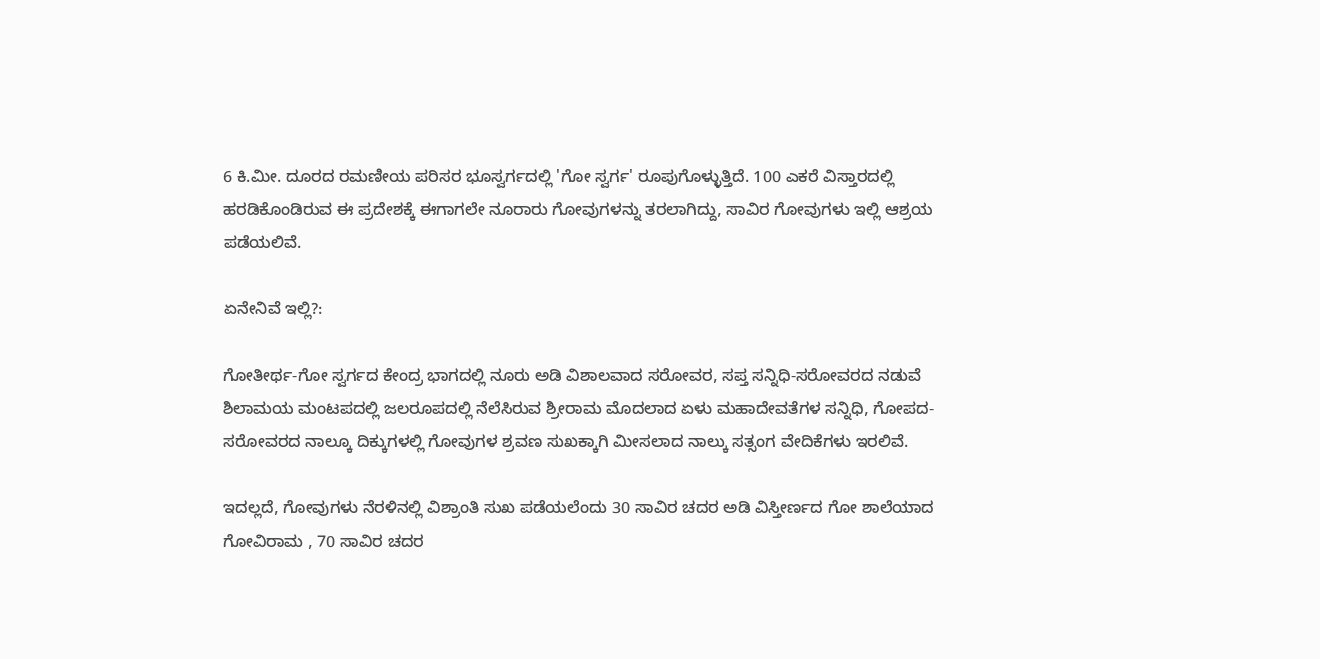6 ಕಿ.ಮೀ. ದೂರದ ರಮಣೀಯ ಪರಿಸರ ಭೂಸ್ವರ್ಗದಲ್ಲಿ 'ಗೋ ಸ್ವರ್ಗ' ರೂಪುಗೊಳ್ಳುತ್ತಿದೆ. 100 ಎಕರೆ ವಿಸ್ತಾರದಲ್ಲಿ ಹರಡಿಕೊಂಡಿರುವ ಈ ಪ್ರದೇಶಕ್ಕೆ ಈಗಾಗಲೇ ನೂರಾರು ಗೋವುಗಳನ್ನು ತರಲಾಗಿದ್ದು, ಸಾವಿರ ಗೋವುಗಳು ಇಲ್ಲಿ ಆಶ್ರಯ ಪಡೆಯಲಿವೆ.

ಏನೇನಿವೆ ಇಲ್ಲಿ?:

ಗೋತೀರ್ಥ-ಗೋ ಸ್ವರ್ಗದ ಕೇಂದ್ರ ಭಾಗದಲ್ಲಿ ನೂರು ಅಡಿ ವಿಶಾಲವಾದ ಸರೋವರ, ಸಪ್ತ ಸನ್ನಿಧಿ-ಸರೋವರದ ನಡುವೆ ಶಿಲಾಮಯ ಮಂಟಪದಲ್ಲಿ ಜಲರೂಪದಲ್ಲಿ ನೆಲೆಸಿರುವ ಶ್ರೀರಾಮ ಮೊದಲಾದ ಏಳು ಮಹಾದೇವತೆಗಳ ಸನ್ನಿಧಿ, ಗೋಪದ-ಸರೋವರದ ನಾಲ್ಕೂ ದಿಕ್ಕುಗಳಲ್ಲಿ ಗೋವುಗಳ ಶ್ರವಣ ಸುಖಕ್ಕಾಗಿ ಮೀಸಲಾದ ನಾಲ್ಕು ಸತ್ಸಂಗ ವೇದಿಕೆಗಳು ಇರಲಿವೆ.

ಇದಲ್ಲದೆ, ಗೋವುಗಳು ನೆರಳಿನಲ್ಲಿ ವಿಶ್ರಾಂತಿ ಸುಖ ಪಡೆಯಲೆಂದು 30 ಸಾವಿರ ಚದರ ಅಡಿ ವಿಸ್ತೀರ್ಣದ ಗೋ ಶಾಲೆಯಾದ ಗೋವಿರಾಮ , 70 ಸಾವಿರ ಚದರ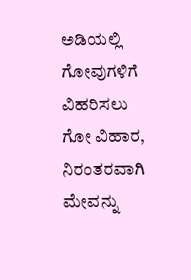ಅಡಿಯಲ್ಲಿ ಗೋವುಗಳಿಗೆ ವಿಹರಿಸಲು ಗೋ ವಿಹಾರ, ನಿರಂತರವಾಗಿ ಮೇವನ್ನು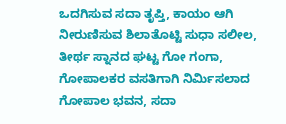ಒದಗಿಸುವ ಸದಾ ತೃಪ್ತಿ, ಕಾಯಂ ಆಗಿ ನೀರುಣಿಸುವ ಶಿಲಾತೊಟ್ಟಿ ಸುಧಾ ಸಲೀಲ, ತೀರ್ಥ ಸ್ನಾನದ ಘಟ್ಟ ಗೋ ಗಂಗಾ, ಗೋಪಾಲಕರ ವಸತಿಗಾಗಿ ನಿರ್ಮಿಸಲಾದ ಗೋಪಾಲ ಭವನ, ಸದಾ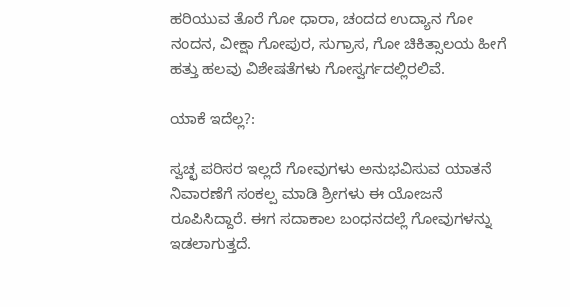ಹರಿಯುವ ತೊರೆ ಗೋ ಧಾರಾ, ಚಂದದ ಉದ್ಯಾನ ಗೋ ನಂದನ, ವೀಕ್ಷಾ ಗೋಪುರ, ಸುಗ್ರಾಸ, ಗೋ ಚಿಕಿತ್ಸಾಲಯ ಹೀಗೆ ಹತ್ತು ಹಲವು ವಿಶೇಷತೆಗಳು ಗೋಸ್ವರ್ಗದಲ್ಲಿರಲಿವೆ.

ಯಾಕೆ ಇದೆಲ್ಲ?:

ಸ್ವಚ್ಛ ಪರಿಸರ ಇಲ್ಲದೆ ಗೋವುಗಳು ಅನುಭವಿಸುವ ಯಾತನೆ ನಿವಾರಣೆಗೆ ಸಂಕಲ್ಪ ಮಾಡಿ ಶ್ರೀಗಳು ಈ ಯೋಜನೆ ರೂಪಿಸಿದ್ದಾರೆ. ಈಗ ಸದಾಕಾಲ ಬಂಧನದಲ್ಲೆ ಗೋವುಗಳನ್ನು ಇಡಲಾಗುತ್ತದೆ.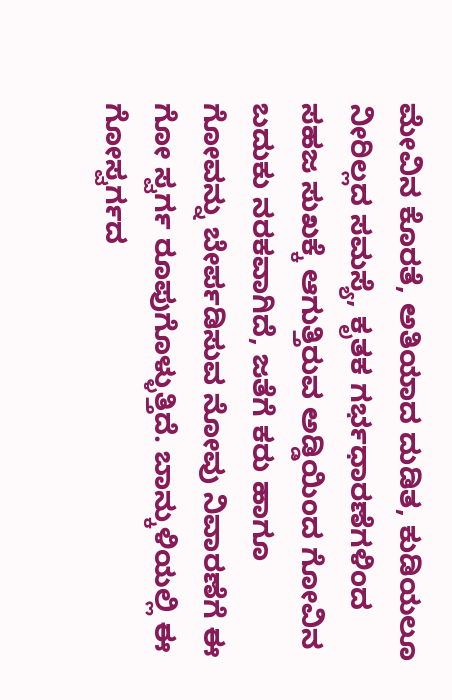ಮೇವಿನ ಕೊರತೆ, ಅತಿಯಾದ ದುಡಿತ, ಕುಡಿಯಲೂ ನೀರಿಲ್ಲದ ಸಮಸ್ಯೆ, ಕೃತಕ ಗರ್ಭಧಾರಣೆಗಳಿಂದ ಸಹಜ ಸುಖಕ್ಕೆ ಆಗುತ್ತಿರುವ ಅಡ್ಡಿಯಿಂದ ಗೋವಿನ ಬದುಕು ನರಕವಾಗಿದೆ, ಜತೆಗೆ ಕರು ಹಾಗೂ ಗೋವನ್ನು ಬೇರ್ಪಡಿಸುವ ನೋವು ನಿವಾರಣೆಗೆ ಈ ಗೋ ಸ್ವರ್ಗ ರೂಪುಗೊಳ್ಳುತ್ತಿದೆ. ಬಾನ್ಕುಳಿಯಲ್ಲಿ ಈ ಗೋಸ್ವರ್ಗದ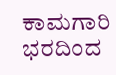ಕಾಮಗಾರಿ ಭರದಿಂದ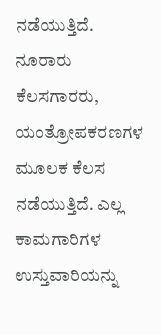ನಡೆಯುತ್ತಿದೆ. ನೂರಾರು ಕೆಲಸಗಾರರು, ಯಂತ್ರೋಪಕರಣಗಳ ಮೂಲಕ ಕೆಲಸ ನಡೆಯುತ್ತಿದೆ. ಎಲ್ಲ ಕಾಮಗಾರಿಗಳ ಉಸ್ತುವಾರಿಯನ್ನು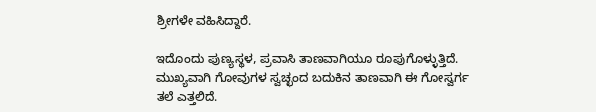ಶ್ರೀಗಳೇ ವಹಿಸಿದ್ದಾರೆ.

ಇದೊಂದು ಪುಣ್ಯಸ್ಥಳ, ಪ್ರವಾಸಿ ತಾಣವಾಗಿಯೂ ರೂಪುಗೊಳ್ಳುತ್ತಿದೆ. ಮುಖ್ಯವಾಗಿ ಗೋವುಗಳ ಸ್ವಚ್ಛಂದ ಬದುಕಿನ ತಾಣವಾಗಿ ಈ ಗೋಸ್ವರ್ಗ ತಲೆ ಎತ್ತಲಿದೆ.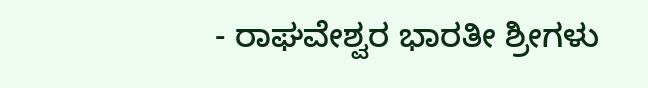- ರಾಘವೇಶ್ವರ ಭಾರತೀ ಶ್ರೀಗಳು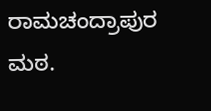ರಾಮಚಂದ್ರಾಪುರ ಮಠ.